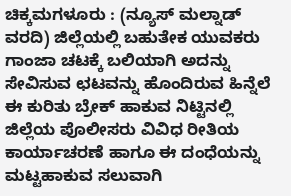ಚಿಕ್ಕಮಗಳೂರು : (ನ್ಯೂಸ್ ಮಲ್ನಾಡ್ ವರದಿ) ಜಿಲ್ಲೆಯಲ್ಲಿ ಬಹುತೇಕ ಯುವಕರು ಗಾಂಜಾ ಚಟಕ್ಕೆ ಬಲಿಯಾಗಿ ಅದನ್ನು ಸೇವಿಸುವ ಛಟವನ್ನು ಹೊಂದಿರುವ ಹಿನ್ನೆಲೆ ಈ ಕುರಿತು ಬ್ರೇಕ್ ಹಾಕುವ ನಿಟ್ಟಿನಲ್ಲಿ ಜಿಲ್ಲೆಯ ಪೊಲೀಸರು ವಿವಿಧ ರೀತಿಯ ಕಾರ್ಯಾಚರಣೆ ಹಾಗೂ ಈ ದಂಧೆಯನ್ನು ಮಟ್ಟಹಾಕುವ ಸಲುವಾಗಿ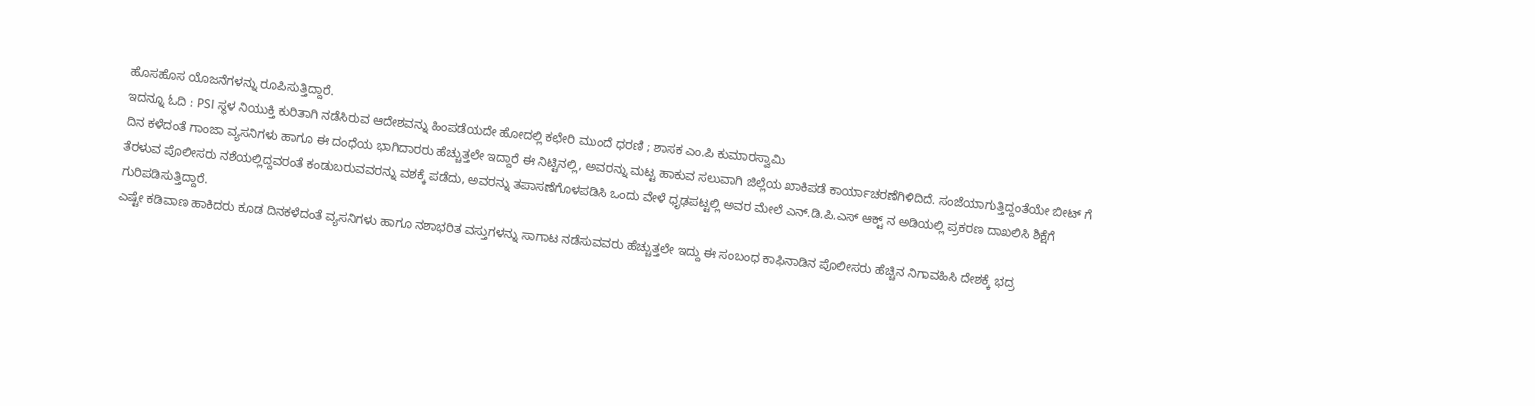ಹೊಸಹೊಸ ಯೊಜನೆಗಳನ್ನು ರೂಪಿಸುತ್ತಿದ್ದಾರೆ.
ಇದನ್ನೂ ಓದಿ : PSI ಸ್ಥಳ ನಿಯುಕ್ತಿ ಕುರಿತಾಗಿ ನಡೆಸಿರುವ ಆದೇಶವನ್ನು ಹಿಂಪಡೆಯದೇ ಹೋದಲ್ಲಿ ಕಛೇರಿ ಮುಂದೆ ಧರಣಿ ; ಶಾಸಕ ಎಂ.ಪಿ ಕುಮಾರಸ್ವಾಮಿ
ದಿನ ಕಳೆದಂತೆ ಗಾಂಜಾ ವ್ಯಸನಿಗಳು ಹಾಗೂ ಈ ದಂಧೆಯ ಭಾಗಿದಾರರು ಹೆಚ್ಚುತ್ತಲೇ ಇದ್ದಾರೆ ಈ ನಿಟ್ಟಿನಲ್ಲಿ, ಅವರನ್ನು ಮಟ್ಟ ಹಾಕುವ ಸಲುವಾಗಿ ಜಿಲ್ಲೆಯ ಖಾಕಿಪಡೆ ಕಾರ್ಯಾಚರಣೆಗಿಳಿದಿದೆ. ಸಂಜೆಯಾಗುತ್ತಿದ್ದಂತೆಯೇ ಬೀಟ್ ಗೆ ತೆರಳುವ ಪೊಲೀಸರು ನಶೆಯಲ್ಲಿದ್ದವರಂತೆ ಕಂಡುಬರುವವರನ್ನು ವಶಕ್ಕೆ ಪಡೆದು, ಅವರನ್ನು ತಪಾಸಣೆಗೊಳಪಡಿಸಿ ಒಂದು ವೇಳೆ ಧೃಢಪಟ್ಟಲ್ಲಿ ಅವರ ಮೇಲೆ ಎನ್.ಡಿ.ಪಿ.ಎಸ್ ಆಕ್ಟ್ ನ ಅಡಿಯಲ್ಲಿ ಪ್ರಕರಣ ದಾಖಲಿಸಿ ಶಿಕ್ಷೆಗೆ ಗುರಿಪಡಿಸುತ್ತಿದ್ದಾರೆ.
ಎಷ್ಟೇ ಕಡಿವಾಣ ಹಾಕಿದರು ಕೂಡ ದಿನಕಳೆದಂತೆ ವ್ಯಸನಿಗಳು ಹಾಗೂ ನಶಾಭರಿತ ವಸ್ತುಗಳನ್ನು ಸಾಗಾಟ ನಡೆಸುವವರು ಹೆಚ್ಚುತ್ತಲೇ ಇದ್ದು ಈ ಸಂಬಂಧ ಕಾಫಿನಾಡಿನ ಪೊಲೀಸರು ಹೆಚ್ಚಿನ ನಿಗಾವಹಿಸಿ ದೇಶಕ್ಕೆ ಭದ್ರ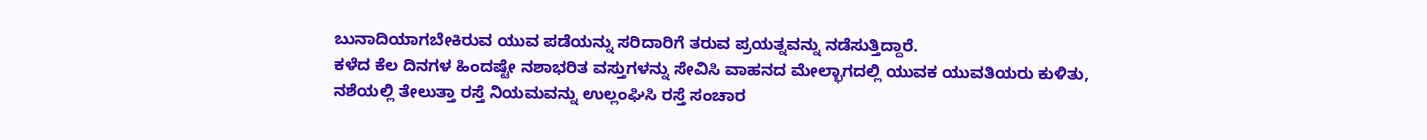ಬುನಾದಿಯಾಗಬೇಕಿರುವ ಯುವ ಪಡೆಯನ್ನು ಸರಿದಾರಿಗೆ ತರುವ ಪ್ರಯತ್ನವನ್ನು ನಡೆಸುತ್ತಿದ್ದಾರೆ.
ಕಳೆದ ಕೆಲ ದಿನಗಳ ಹಿಂದಷ್ಟೇ ನಶಾಭರಿತ ವಸ್ತುಗಳನ್ನು ಸೇವಿಸಿ ವಾಹನದ ಮೇಲ್ಭಾಗದಲ್ಲಿ ಯುವಕ ಯುವತಿಯರು ಕುಳಿತು, ನಶೆಯಲ್ಲಿ ತೇಲುತ್ತಾ ರಸ್ತೆ ನಿಯಮವನ್ನು ಉಲ್ಲಂಘಿಸಿ ರಸ್ತೆ ಸಂಚಾರ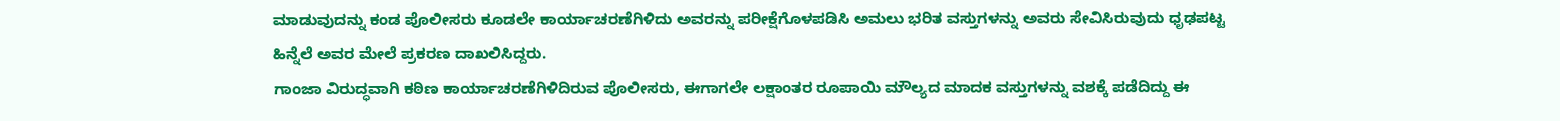ಮಾಡುವುದನ್ನು ಕಂಡ ಪೊಲೀಸರು ಕೂಡಲೇ ಕಾರ್ಯಾಚರಣೆಗಿಳಿದು ಅವರನ್ನು ಪರೀಕ್ಷೆಗೊಳಪಡಿಸಿ ಅಮಲು ಭರಿತ ವಸ್ತುಗಳನ್ನು ಅವರು ಸೇವಿಸಿರುವುದು ಧೃಢಪಟ್ಟ ಹಿನ್ನೆಲೆ ಅವರ ಮೇಲೆ ಪ್ರಕರಣ ದಾಖಲಿಸಿದ್ದರು.
ಗಾಂಜಾ ವಿರುದ್ಧವಾಗಿ ಕಠಿಣ ಕಾರ್ಯಾಚರಣೆಗಿಳಿದಿರುವ ಪೊಲೀಸರು, ಈಗಾಗಲೇ ಲಕ್ಷಾಂತರ ರೂಪಾಯಿ ಮೌಲ್ಯದ ಮಾದಕ ವಸ್ತುಗಳನ್ನು ವಶಕ್ಕೆ ಪಡೆದಿದ್ದು ಈ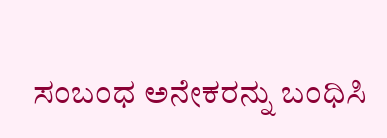ಸಂಬಂಧ ಅನೇಕರನ್ನು ಬಂಧಿಸಿ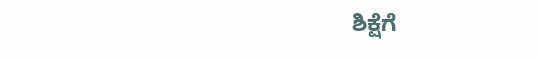ಶಿಕ್ಷೆಗೆ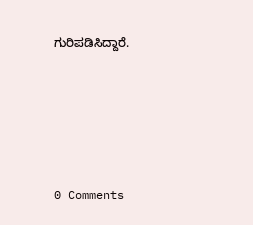ಗುರಿಪಡಿಸಿದ್ದಾರೆ.





0 Comments